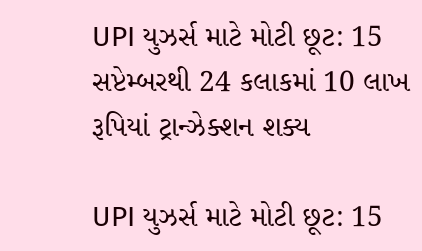UPI યુઝર્સ માટે મોટી છૂટ: 15 સપ્ટેમ્બરથી 24 કલાકમાં 10 લાખ રૂપિયાં ટ્રાન્ઝેક્શન શક્ય

UPI યુઝર્સ માટે મોટી છૂટ: 15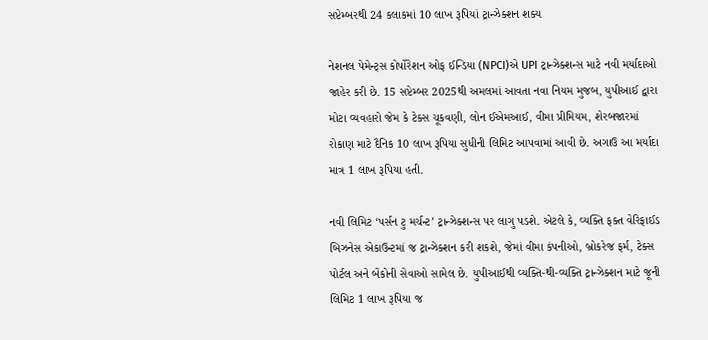સપ્ટેમ્બરથી 24 કલાકમાં 10 લાખ રૂપિયાં ટ્રાન્ઝેક્શન શક્ય

નેશનલ પેમેન્ટ્સ કોર્પોરેશન ઓફ ઈન્ડિયા (NPCI)એ UPI ટ્રાન્ઝેક્શન્સ માટે નવી મર્યાદાઓ જાહેર કરી છે. 15 સપ્ટેમ્બર 2025થી અમલમાં આવતા નવા નિયમ મુજબ, યુપીઆઈ દ્વારા મોટા વ્યવહારો જેમ કે ટેક્સ ચૂકવણી, લોન ઈએમઆઈ, વીમા પ્રીમિયમ, શેરબજારમાં રોકાણ માટે દૈનિક 10 લાખ રૂપિયા સુધીની લિમિટ આપવામાં આવી છે. અગાઉ આ મર્યાદા માત્ર 1 લાખ રૂપિયા હતી.

નવી લિમિટ ‘પર્સન ટુ મર્ચન્ટ’ ટ્રાન્ઝેક્શન્સ પર લાગુ પડશે. એટલે કે, વ્યક્તિ ફક્ત વેરિફાઈડ બિઝનેસ એકાઉન્ટમાં જ ટ્રાન્ઝેક્શન કરી શકશે, જેમાં વીમા કંપનીઓ, બ્રોકરેજ ફર્મ, ટેક્સ પોર્ટલ અને બેંકોની સેવાઓ સામેલ છે. યુપીઆઈથી વ્યક્તિ-થી-વ્યક્તિ ટ્રાન્ઝેક્શન માટે જૂની લિમિટ 1 લાખ રૂપિયા જ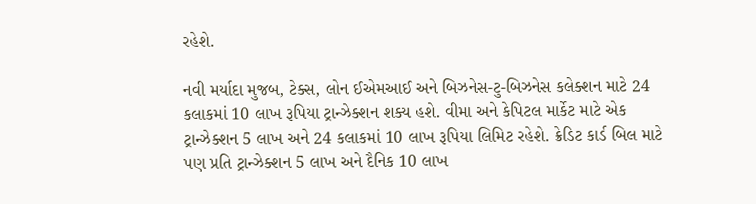રહેશે.

નવી મર્યાદા મુજબ, ટેક્સ, લોન ઈએમઆઈ અને બિઝનેસ-ટુ-બિઝનેસ કલેક્શન માટે 24 કલાકમાં 10 લાખ રૂપિયા ટ્રાન્ઝેક્શન શક્ય હશે. વીમા અને કેપિટલ માર્કેટ માટે એક ટ્રાન્ઝેક્શન 5 લાખ અને 24 કલાકમાં 10 લાખ રૂપિયા લિમિટ રહેશે. ક્રેડિટ કાર્ડ બિલ માટે પણ પ્રતિ ટ્રાન્ઝેક્શન 5 લાખ અને દૈનિક 10 લાખ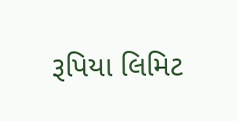રૂપિયા લિમિટ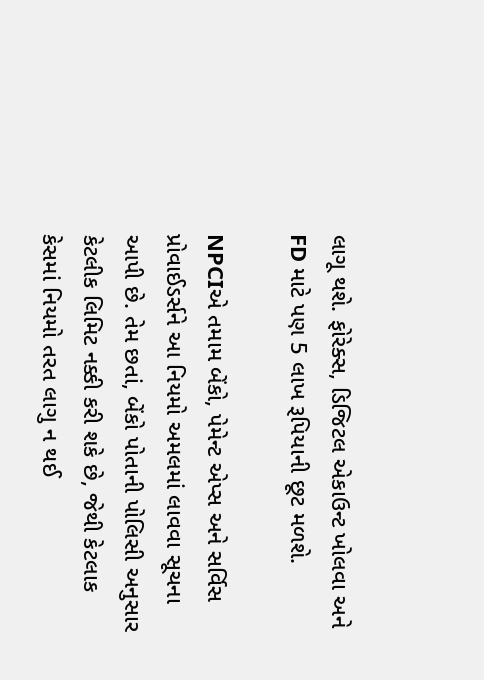લાગૂ થશે. ફોરેક્સ, ડિજિટલ એકાઉન્ટ ખોલવા અને FD માટે પણ 5 લાખ રૂપિયાની છૂટ મળશે.

NPCIએ તમામ બેંકો, પેમેન્ટ એપ્સ અને સર્વિસ પ્રોવાઈડર્સને આ નિયમો અમલમાં લાવવા સૂચના આપી છે. તેમ છતાં, બેંકો પોતાની પોલિસી અનુસાર કેટલીક લિમિટ નક્કી કરી શકે છે, જેથી કેટલાક કેસમાં નિયમો તરત લાગુ ન થઈ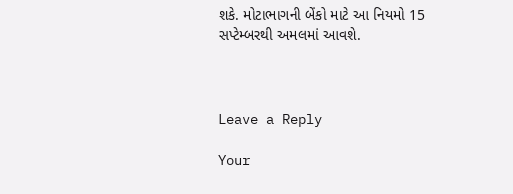શકે. મોટાભાગની બેંકો માટે આ નિયમો 15 સપ્ટેમ્બરથી અમલમાં આવશે.



Leave a Reply

Your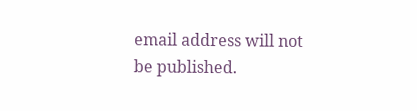email address will not be published.